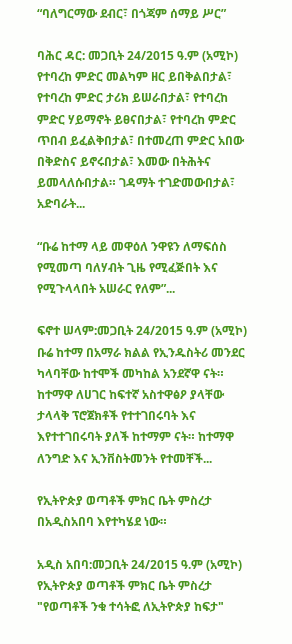“ባለግርማው ደብር፣ በጎጃም ሰማይ ሥር”

ባሕር ዳር: መጋቢት 24/2015 ዓ.ም (አሚኮ) የተባረከ ምድር መልካም ዘር ይበቅልበታል፣ የተባረከ ምድር ታሪክ ይሠራበታል፣ የተባረከ ምድር ሃይማኖት ይፀናበታል፣ የተባረከ ምድር ጥበብ ይፈልቅበታል፣ በተመረጠ ምድር አበው በቅድስና ይኖሩበታል፣ እመው በትሕትና ይመላለሱበታል። ገዳማት ተገድመውበታል፣ አድባራት...

“ቡሬ ከተማ ላይ መዋዕለ ንዋዩን ለማፍሰስ የሚመጣ ባለሃብት ጊዜ የሚፈጅበት እና የሚጉላላበት አሠራር የለም”...

ፍኖተ ሠላም:መጋቢት 24/2015 ዓ.ም (አሚኮ) ቡሬ ከተማ በአማራ ክልል የኢንዱስትሪ መንደር ካላባቸው ከተሞች መካከል አንደኛዋ ናት። ከተማዋ ለሀገር ከፍተኛ አስተዋፅዖ ያላቸው ታላላቅ ፕሮጀክቶች የተተገበሩባት እና እየተተገበሩባት ያለች ከተማም ናት። ከተማዋ ለንግድ እና ኢንቨስትመንት የተመቸች...

የኢትዮጵያ ወጣቶች ምክር ቤት ምስረታ በአዲስአበባ እየተካሄደ ነው።

አዲስ አበባ:መጋቢት 24/2015 ዓ.ም (አሚኮ) የኢትዮጵያ ወጣቶች ምክር ቤት ምስረታ "የወጣቶች ንቁ ተሳትፎ ለኢትዮጵያ ከፍታ"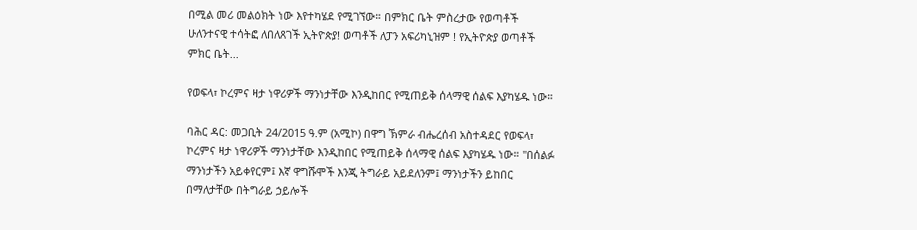በሚል መሪ መልዕክት ነው እየተካሄደ የሚገኘው። በምክር ቤት ምስረታው የወጣቶች ሁለንተናዊ ተሳትፎ ለበለጸገች ኢትዮጵያ! ወጣቶች ለፓን አፍሪካኒዝም ! የኢትዮጵያ ወጣቶች ምክር ቤት...

የወፍላ፣ ኮረምና ዛታ ነዋሪዎች ማንነታቸው እንዲከበር የሚጠይቅ ሰላማዊ ሰልፍ እያካሄዱ ነው።

ባሕር ዳር: መጋቢት 24/2015 ዓ.ም (አሚኮ) በዋግ ኽምራ ብሔረሰብ አስተዳደር የወፍላ፣ ኮረምና ዛታ ነዋሪዎች ማንነታቸው እንዲከበር የሚጠይቅ ሰላማዊ ሰልፍ እያካሄዱ ነው። "በሰልፉ ማንነታችን አይቀየርም፤ እኛ ዋግሹሞች እንጂ ትግራይ አይደለንም፤ ማንነታችን ይከበር በማለታቸው በትግራይ ኃይሎች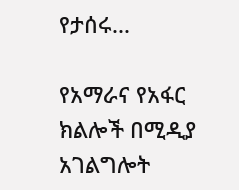የታሰሩ...

የአማራና የአፋር ክልሎች በሚዲያ አገልግሎት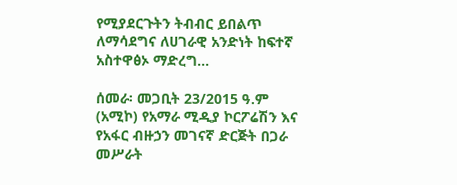የሚያደርጉትን ትብብር ይበልጥ ለማሳደግና ለሀገራዊ አንድነት ከፍተኛ አስተዋፅኦ ማድረግ...

ሰመራ፡ መጋቢት 23/2015 ዓ.ም (አሚኮ) የአማራ ሚዲያ ኮርፖሬሽን እና የአፋር ብዙኃን መገናኛ ድርጅት በጋራ መሥራት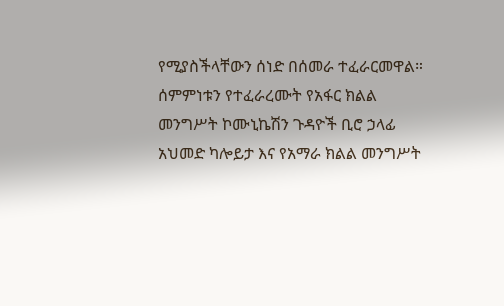የሚያስችላቸውን ሰነድ በሰመራ ተፈራርመዋል። ሰምምነቱን የተፈራረሙት የአፋር ክልል መንግሥት ኮሙኒኬሽን ጉዳዮች ቢሮ ኃላፊ አህመድ ካሎይታ እና የአማራ ክልል መንግሥት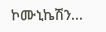ኮሙኒኬሽን...